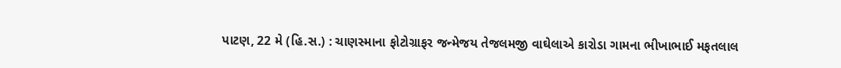પાટણ, 22 મે (હિ.સ.) : ચાણસ્માના ફોટોગ્રાફર જન્મેજય તેજલમજી વાઘેલાએ કારોડા ગામના ભીખાભાઈ મફતલાલ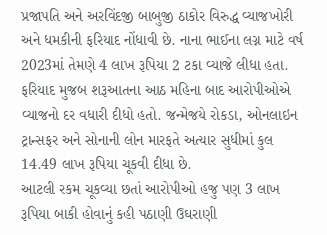પ્રજાપતિ અને અરવિંદજી બાબુજી ઠાકોર વિરુદ્ધ વ્યાજખોરી અને ધમકીની ફરિયાદ નોંધાવી છે. નાના ભાઈના લગ્ન માટે વર્ષ 2023માં તેમણે 4 લાખ રૂપિયા 2 ટકા વ્યાજે લીધા હતા.
ફરિયાદ મુજબ શરૂઆતના આઠ મહિના બાદ આરોપીઓએ વ્યાજનો દર વધારી દીધો હતો. જન્મેજયે રોકડા, ઓનલાઇન ટ્રાન્સફર અને સોનાની લોન મારફતે અત્યાર સુધીમાં કુલ 14.49 લાખ રૂપિયા ચૂકવી દીધા છે.
આટલી રકમ ચૂકવ્યા છતાં આરોપીઓ હજુ પણ 3 લાખ રૂપિયા બાકી હોવાનું કહી પઠાણી ઉઘરાણી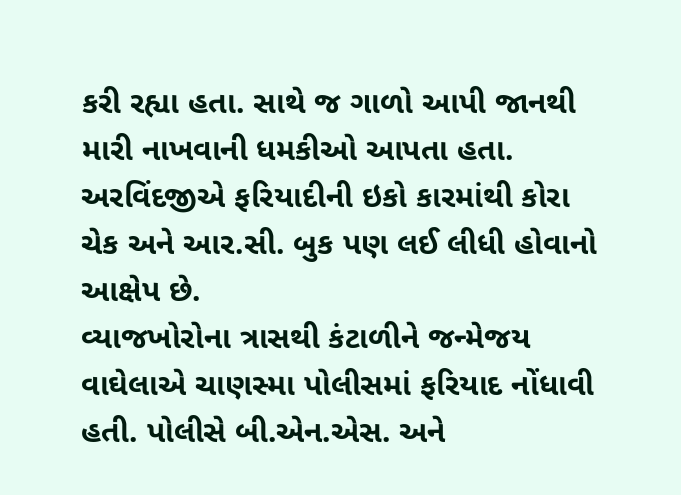કરી રહ્યા હતા. સાથે જ ગાળો આપી જાનથી મારી નાખવાની ધમકીઓ આપતા હતા. અરવિંદજીએ ફરિયાદીની ઇકો કારમાંથી કોરા ચેક અને આર.સી. બુક પણ લઈ લીધી હોવાનો આક્ષેપ છે.
વ્યાજખોરોના ત્રાસથી કંટાળીને જન્મેજય વાઘેલાએ ચાણસ્મા પોલીસમાં ફરિયાદ નોંધાવી હતી. પોલીસે બી.એન.એસ. અને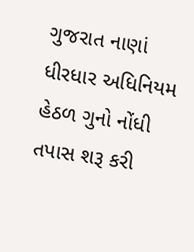ગુજરાત નાણાં ધીરધાર અધિનિયમ હેઠળ ગુનો નોંધી તપાસ શરૂ કરી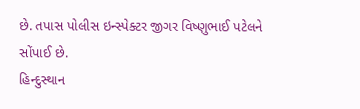છે. તપાસ પોલીસ ઇન્સ્પેક્ટર જીગર વિષ્ણુભાઈ પટેલને સોંપાઈ છે.
હિન્દુસ્થાન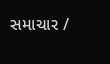સમાચાર /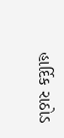હાર્દિક રાઠોડ